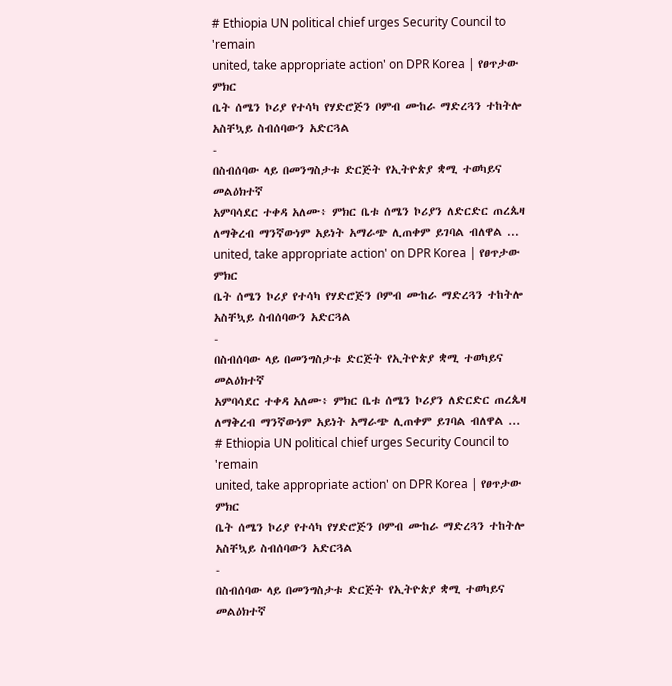# Ethiopia UN political chief urges Security Council to 'remain
united, take appropriate action' on DPR Korea | የፀጥታው ምክር
ቤት ሰሜን ኮሪያ የተሳካ የሃድሮጅን ቦምብ ሙከራ ማድረጓን ተከትሎ
አስቸኳይ ስብሰባውን አድርጓል
-
በስብሰባው ላይ በመንግስታቱ ድርጅት የኢትዮጵያ ቋሚ ተወካይና መልዕክተኛ
አምባሳደር ተቀዳ አለሙ፥ ምክር ቤቱ ሰሜን ኮሪያን ለድርድር ጠረጴዛ
ለማቅረብ ማንኛውነም አይነት አማራጭ ሊጠቀም ይገባል ብለዋል ...
united, take appropriate action' on DPR Korea | የፀጥታው ምክር
ቤት ሰሜን ኮሪያ የተሳካ የሃድሮጅን ቦምብ ሙከራ ማድረጓን ተከትሎ
አስቸኳይ ስብሰባውን አድርጓል
-
በስብሰባው ላይ በመንግስታቱ ድርጅት የኢትዮጵያ ቋሚ ተወካይና መልዕክተኛ
አምባሳደር ተቀዳ አለሙ፥ ምክር ቤቱ ሰሜን ኮሪያን ለድርድር ጠረጴዛ
ለማቅረብ ማንኛውነም አይነት አማራጭ ሊጠቀም ይገባል ብለዋል ...
# Ethiopia UN political chief urges Security Council to 'remain
united, take appropriate action' on DPR Korea | የፀጥታው ምክር
ቤት ሰሜን ኮሪያ የተሳካ የሃድሮጅን ቦምብ ሙከራ ማድረጓን ተከትሎ
አስቸኳይ ስብሰባውን አድርጓል
-
በስብሰባው ላይ በመንግስታቱ ድርጅት የኢትዮጵያ ቋሚ ተወካይና መልዕክተኛ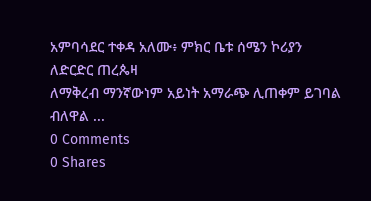አምባሳደር ተቀዳ አለሙ፥ ምክር ቤቱ ሰሜን ኮሪያን ለድርድር ጠረጴዛ
ለማቅረብ ማንኛውነም አይነት አማራጭ ሊጠቀም ይገባል ብለዋል ...
0 Comments
0 Shares